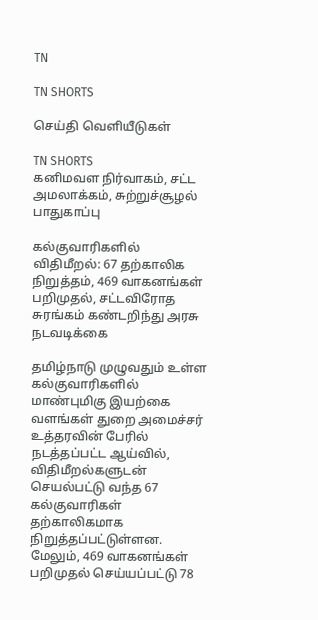TN

TN SHORTS

செய்தி வெளியீடுகள்

TN SHORTS
கனிமவள நிர்வாகம், சட்ட அமலாக்கம், சுற்றுச்சூழல் பாதுகாப்பு

கல்குவாரிகளில் விதிமீறல்: 67 தற்காலிக நிறுத்தம், 469 வாகனங்கள் பறிமுதல், சட்டவிரோத சுரங்கம் கண்டறிந்து அரசு நடவடிக்கை

தமிழ்நாடு முழுவதும் உள்ள கல்குவாரிகளில் மாண்புமிகு இயற்கை வளங்கள் துறை அமைச்சர் உத்தரவின் பேரில் நடத்தப்பட்ட ஆய்வில், விதிமீறல்களுடன் செயல்பட்டு வந்த 67 கல்குவாரிகள் தற்காலிகமாக நிறுத்தப்பட்டுள்ளன. மேலும், 469 வாகனங்கள் பறிமுதல் செய்யப்பட்டு 78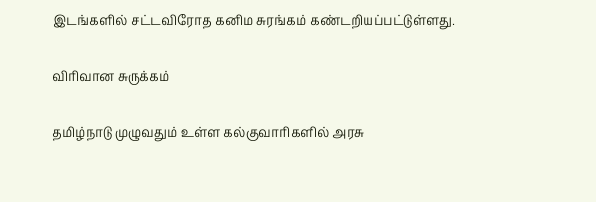இடங்களில் சட்டவிரோத கனிம சுரங்கம் கண்டறியப்பட்டுள்ளது.

விரிவான சுருக்கம்

தமிழ்நாடு முழுவதும் உள்ள கல்குவாரிகளில் அரசு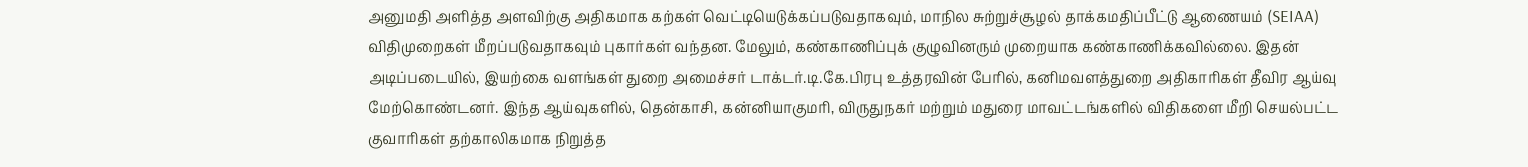அனுமதி அளித்த அளவிற்கு அதிகமாக கற்கள் வெட்டியெடுக்கப்படுவதாகவும், மாநில சுற்றுச்சூழல் தாக்கமதிப்பீட்டு ஆணையம் (SEIAA) விதிமுறைகள் மீறப்படுவதாகவும் புகார்கள் வந்தன. மேலும், கண்காணிப்புக் குழுவினரும் முறையாக கண்காணிக்கவில்லை. இதன் அடிப்படையில், இயற்கை வளங்கள் துறை அமைச்சர் டாக்டர்.டி.கே.பிரபு உத்தரவின் பேரில், கனிமவளத்துறை அதிகாரிகள் தீவிர ஆய்வு மேற்கொண்டனர். இந்த ஆய்வுகளில், தென்காசி, கன்னியாகுமரி, விருதுநகர் மற்றும் மதுரை மாவட்டங்களில் விதிகளை மீறி செயல்பட்ட குவாரிகள் தற்காலிகமாக நிறுத்த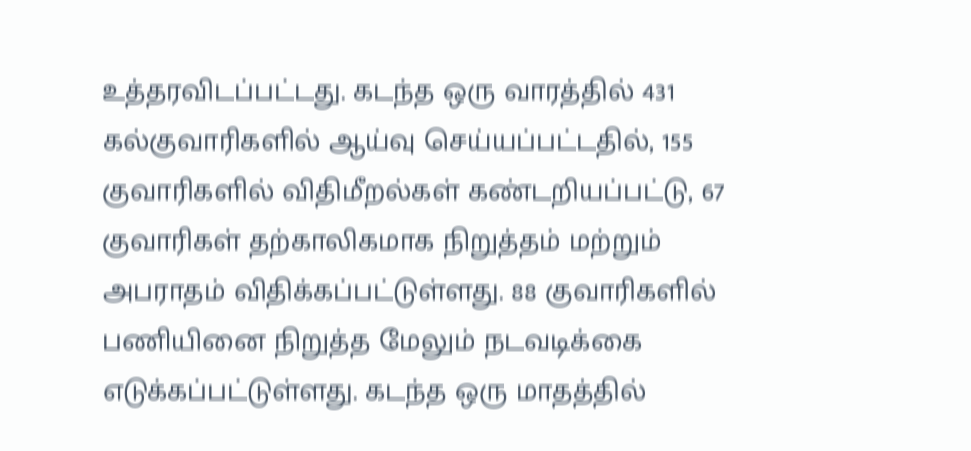உத்தரவிடப்பட்டது. கடந்த ஒரு வாரத்தில் 431 கல்குவாரிகளில் ஆய்வு செய்யப்பட்டதில், 155 குவாரிகளில் விதிமீறல்கள் கண்டறியப்பட்டு, 67 குவாரிகள் தற்காலிகமாக நிறுத்தம் மற்றும் அபராதம் விதிக்கப்பட்டுள்ளது. 88 குவாரிகளில் பணியினை நிறுத்த மேலும் நடவடிக்கை எடுக்கப்பட்டுள்ளது. கடந்த ஒரு மாதத்தில்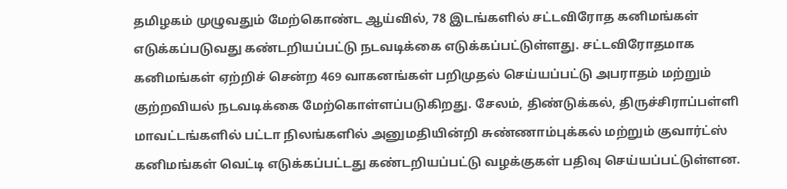தமிழகம் முழுவதும் மேற்கொண்ட ஆய்வில், 78 இடங்களில் சட்டவிரோத கனிமங்கள் எடுக்கப்படுவது கண்டறியப்பட்டு நடவடிக்கை எடுக்கப்பட்டுள்ளது. சட்டவிரோதமாக கனிமங்கள் ஏற்றிச் சென்ற 469 வாகனங்கள் பறிமுதல் செய்யப்பட்டு அபராதம் மற்றும் குற்றவியல் நடவடிக்கை மேற்கொள்ளப்படுகிறது. சேலம், திண்டுக்கல், திருச்சிராப்பள்ளி மாவட்டங்களில் பட்டா நிலங்களில் அனுமதியின்றி சுண்ணாம்புக்கல் மற்றும் குவார்ட்ஸ் கனிமங்கள் வெட்டி எடுக்கப்பட்டது கண்டறியப்பட்டு வழக்குகள் பதிவு செய்யப்பட்டுள்ளன.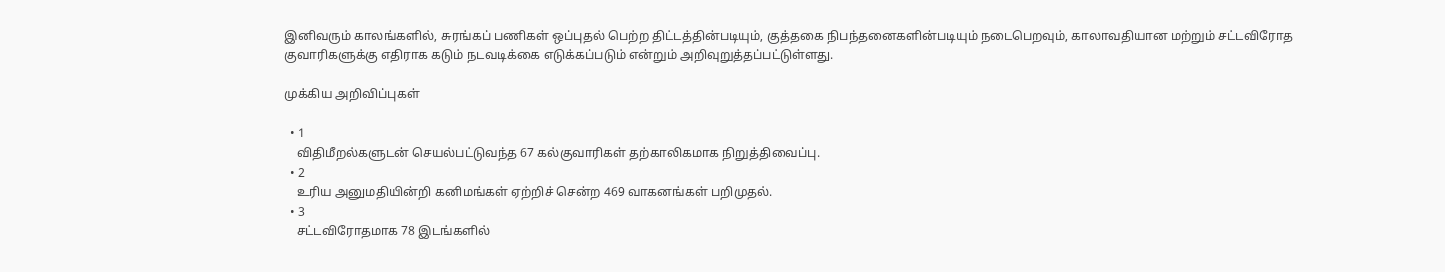இனிவரும் காலங்களில், சுரங்கப் பணிகள் ஒப்புதல் பெற்ற திட்டத்தின்படியும், குத்தகை நிபந்தனைகளின்படியும் நடைபெறவும், காலாவதியான மற்றும் சட்டவிரோத குவாரிகளுக்கு எதிராக கடும் நடவடிக்கை எடுக்கப்படும் என்றும் அறிவுறுத்தப்பட்டுள்ளது.

முக்கிய அறிவிப்புகள்

  • 1
    விதிமீறல்களுடன் செயல்பட்டுவந்த 67 கல்குவாரிகள் தற்காலிகமாக நிறுத்திவைப்பு.
  • 2
    உரிய அனுமதியின்றி கனிமங்கள் ஏற்றிச் சென்ற 469 வாகனங்கள் பறிமுதல்.
  • 3
    சட்டவிரோதமாக 78 இடங்களில்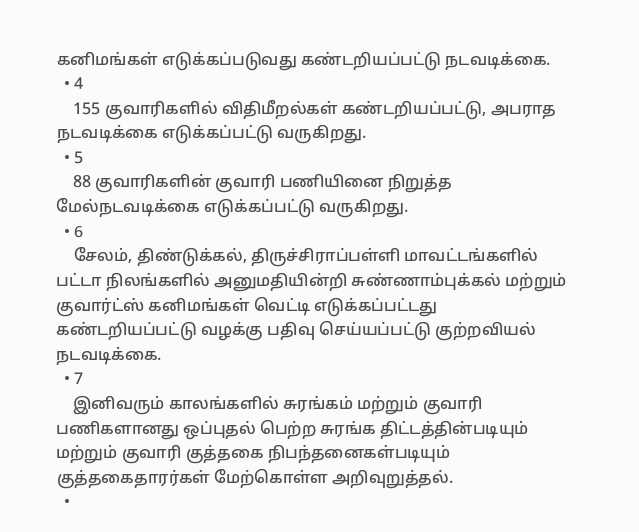கனிமங்கள் எடுக்கப்படுவது கண்டறியப்பட்டு நடவடிக்கை.
  • 4
    155 குவாரிகளில் விதிமீறல்கள் கண்டறியப்பட்டு, அபராத நடவடிக்கை எடுக்கப்பட்டு வருகிறது.
  • 5
    88 குவாரிகளின் குவாரி பணியினை நிறுத்த மேல்நடவடிக்கை எடுக்கப்பட்டு வருகிறது.
  • 6
    சேலம், திண்டுக்கல், திருச்சிராப்பள்ளி மாவட்டங்களில் பட்டா நிலங்களில் அனுமதியின்றி சுண்ணாம்புக்கல் மற்றும் குவார்ட்ஸ் கனிமங்கள் வெட்டி எடுக்கப்பட்டது கண்டறியப்பட்டு வழக்கு பதிவு செய்யப்பட்டு குற்றவியல் நடவடிக்கை.
  • 7
    இனிவரும் காலங்களில் சுரங்கம் மற்றும் குவாரி பணிகளானது ஒப்புதல் பெற்ற சுரங்க திட்டத்தின்படியும் மற்றும் குவாரி குத்தகை நிபந்தனைகள்படியும் குத்தகைதாரர்கள் மேற்கொள்ள அறிவுறுத்தல்.
  •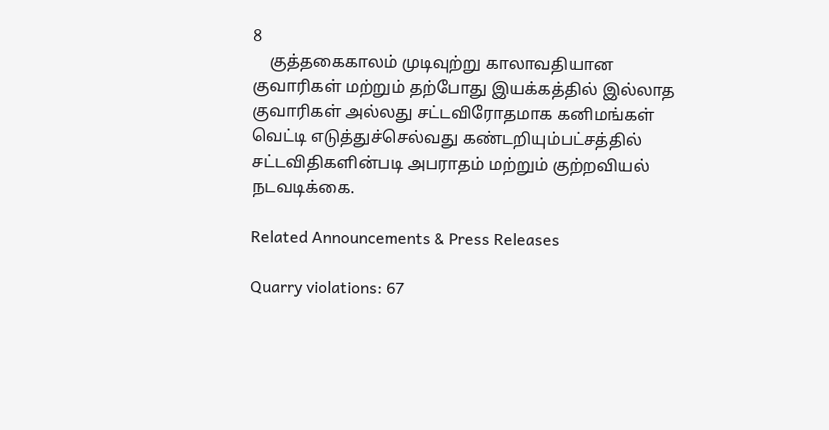8
    குத்தகைகாலம் முடிவுற்று காலாவதியான குவாரிகள் மற்றும் தற்போது இயக்கத்தில் இல்லாத குவாரிகள் அல்லது சட்டவிரோதமாக கனிமங்கள் வெட்டி எடுத்துச்செல்வது கண்டறியும்பட்சத்தில் சட்டவிதிகளின்படி அபராதம் மற்றும் குற்றவியல் நடவடிக்கை.

Related Announcements & Press Releases

Quarry violations: 67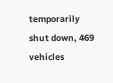temporarily shut down, 469 vehicles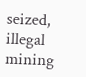seized, illegal mining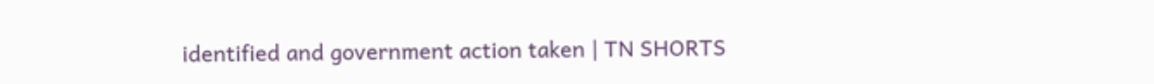identified and government action taken | TN SHORTS